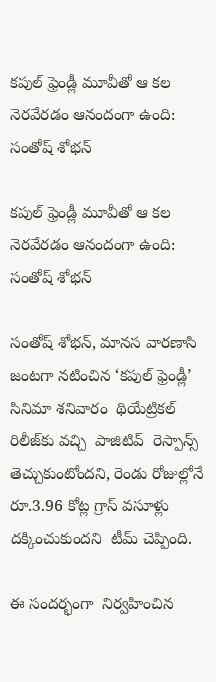కపుల్ ఫ్రెండ్లీ మూవీతో ఆ కల నెరవేరడం ఆనందంగా ఉంది: సంతోష్ శోభన్

కపుల్ ఫ్రెండ్లీ మూవీతో ఆ కల నెరవేరడం ఆనందంగా ఉంది: సంతోష్ శోభన్

సంతోష్ శోభన్, మానస వారణాసి జంటగా నటించిన ‘కపుల్ ఫ్రెండ్లీ’  సినిమా శనివారం  థియేట్రికల్ రిలీజ్‌‌‌‌‌‌‌‌‌‌‌‌‌‌‌‌‌‌‌‌‌‌‌‌‌‌‌‌‌‌‌‌‌‌‌‌‌‌‌‌‌‌‌‌‌‌‌‌‌‌‌‌‌‌‌‌‌‌‌‌‌‌‌‌‌‌‌‌‌‌‌‌‌‌‌‌‌‌‌‌‌‌‌‌‌‌‌‌‌‌‌‌‌‌‌‌‌‌‌‌‌‌‌‌‌‌‌‌‌‌‌‌‌‌‌‌‌‌‌‌‌‌‌‌‌‌‌‌కు వచ్చి  పాజిటివ్  రెస్పాన్స్ తెచ్చుకుంటోందని, రెండు రోజుల్లోనే  రూ.3.96 కోట్ల గ్రాస్ వసూళ్లు దక్కించుకుందని  టీమ్ చెప్పింది.

ఈ సందర్భంగా  నిర్వహించిన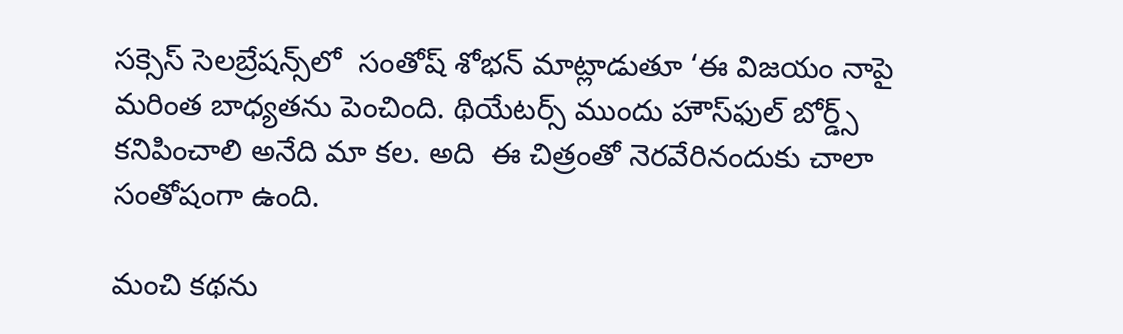సక్సెస్ సెలబ్రేషన్స్‌‌‌‌‌‌‌‌‌‌‌‌‌‌‌‌‌‌‌‌‌‌‌‌‌‌‌‌‌‌‌‌‌‌‌‌‌‌‌‌‌‌‌‌‌‌‌‌‌‌‌‌‌‌‌‌‌‌‌‌‌‌‌‌‌‌‌‌‌‌‌‌‌‌‌‌‌‌‌‌‌‌‌‌‌‌‌‌‌‌‌‌‌‌‌‌‌‌‌‌‌‌‌‌‌‌‌‌‌‌‌‌‌‌‌‌‌‌‌‌‌‌‌‌‌‌‌‌లో  సంతోష్ శోభన్ మాట్లాడుతూ ‘ఈ విజయం నాపై మరింత బాధ్యతను పెంచింది. థియేటర్స్ ముందు హౌస్‌‌‌‌‌‌‌‌‌‌‌‌‌‌‌‌‌‌‌‌‌‌‌‌‌‌‌‌‌‌‌‌‌‌‌‌‌‌‌‌‌‌‌‌‌‌‌‌‌‌‌‌‌‌‌‌‌‌‌‌‌‌‌‌‌‌‌‌‌‌‌‌‌‌‌‌‌‌‌‌‌‌‌‌‌‌‌‌‌‌‌‌‌‌‌‌‌‌‌‌‌‌‌‌‌‌‌‌‌‌‌‌‌‌‌‌‌‌‌‌‌‌‌‌‌‌‌‌ఫుల్ బోర్డ్స్ కనిపించాలి అనేది మా కల. అది  ఈ చిత్రంతో నెరవేరినందుకు చాలా సంతోషంగా ఉంది.

మంచి కథను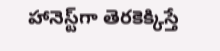హానెస్ట్‌‌‌‌‌‌‌‌‌‌‌‌‌‌‌‌‌‌‌‌‌‌‌‌‌‌‌‌‌‌‌‌‌‌‌‌‌‌‌‌‌‌‌‌‌‌‌‌‌‌‌‌‌‌‌‌‌‌‌‌‌‌‌‌‌‌‌‌‌‌‌‌‌‌‌‌‌‌‌‌‌‌‌‌‌‌‌‌‌‌‌‌‌‌‌‌‌‌‌‌‌‌‌‌‌‌‌‌‌‌‌‌‌‌‌‌‌‌‌‌‌‌‌‌‌‌‌‌గా తెరకెక్కిస్తే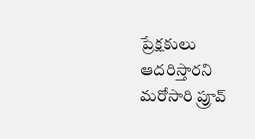ప్రేక్షకులు ఆదరిస్తారని మరోసారి ప్రూవ్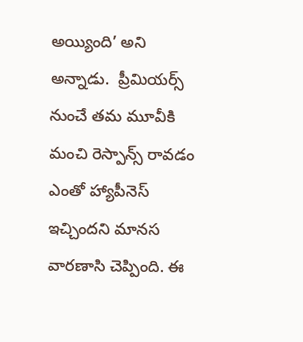అయ్యింది’ అని అన్నాడు.  ప్రీమియర్స్ నుంచే తమ మూవీకి మంచి రెస్పాన్స్ రావడం  ఎంతో హ్యాపీనెస్ ఇచ్చిందని మానస వారణాసి చెప్పింది. ఈ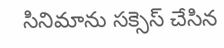సినిమాను సక్సెస్ చేసిన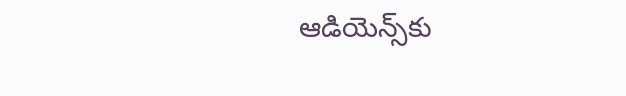ఆడియెన్స్‌‌‌‌‌‌‌‌‌‌‌‌‌‌‌‌‌‌‌‌‌‌‌‌‌‌‌‌‌‌‌‌‌‌‌‌‌‌‌‌‌‌‌‌‌‌‌‌‌‌‌‌‌‌‌‌‌‌‌‌‌‌‌‌‌‌‌‌‌‌‌‌‌‌‌‌‌‌‌‌‌‌‌‌‌‌‌‌‌‌‌‌‌‌‌‌‌‌‌‌‌‌‌‌‌‌‌‌‌‌‌‌‌‌‌‌‌‌‌‌‌‌‌‌‌‌‌‌కు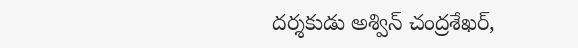దర్శకుడు అశ్విన్ చంద్రశేఖర్,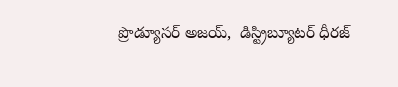ప్రొడ్యూసర్ అజయ్,  డిస్ట్రిబ్యూటర్ ధీరజ్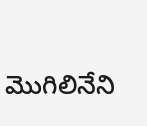మొగిలినేని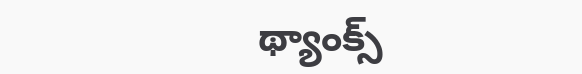థ్యాంక్స్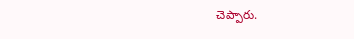చెప్పారు.